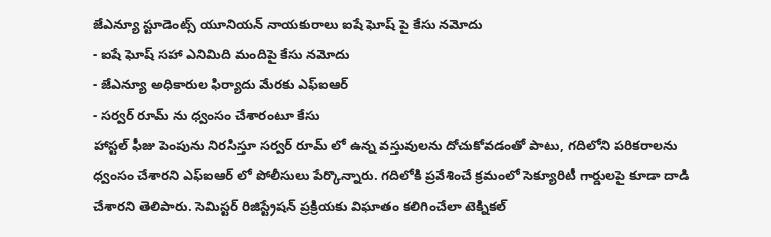జేఎన్యూ స్టూడెంట్స్ యూనియన్ నాయకురాలు ఐషే ఘోష్ పై కేసు నమోదు
- ఐషే ఘోష్ సహా ఎనిమిది మందిపై కేసు నమోదు
- జేఎన్యూ అధికారుల ఫిర్యాదు మేరకు ఎఫ్ఐఆర్
- సర్వర్ రూమ్ ను ధ్వంసం చేశారంటూ కేసు
హాస్టల్ ఫీజు పెంపును నిరసిస్తూ సర్వర్ రూమ్ లో ఉన్న వస్తువులను దోచుకోవడంతో పాటు, గదిలోని పరికరాలను ధ్వంసం చేశారని ఎఫ్ఐఆర్ లో పోలీసులు పేర్కొన్నారు. గదిలోకి ప్రవేశించే క్రమంలో సెక్యూరిటీ గార్డులపై కూడా దాడి చేశారని తెలిపారు. సెమిస్టర్ రిజిస్ట్రేషన్ ప్రక్రియకు విఘాతం కలిగించేలా టెక్నికల్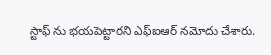స్టాఫ్ ను భయపెట్టారని ఎఫ్ఐఆర్ నమోదు చేశారు.